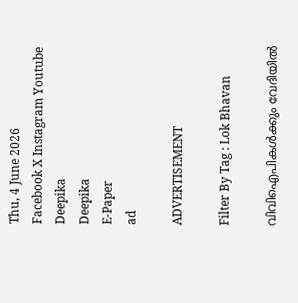Thu, 4 June 2026
Facebook X Instagram Youtube
Deepika
Deepika
E-Paper
ad

ADVERTISEMENT

Filter By Tag : Lok Bhavan

വിവിഐപികൾക്കും വേദിയിൽ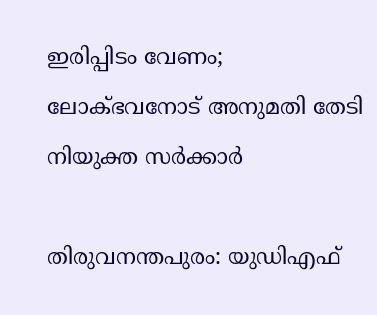ഇരിപ്പിടം വേണം; ലോക്ഭവനോട് അനുമതി തേടി നിയുക്ത സർക്കാർ

തിരുവനന്തപുരം: യുഡിഎഫ്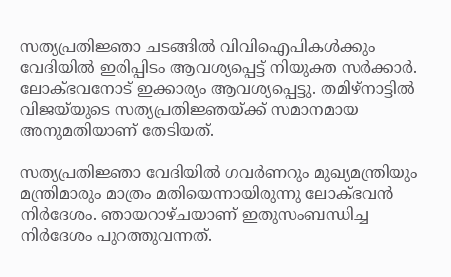സത്യപ്രതിജ്ഞാ ചടങ്ങിൽ‌ വിവിഐപികൾക്കും വേദിയിൽ ഇരിപ്പിടം ആവശ്യപ്പെട്ട് നിയുക്ത സർക്കാർ. ലോക്ഭവനോട് ഇക്കാര്യം ആവശ്യപ്പെട്ടു. തമിഴ്നാട്ടിൽ വിജയ്‌യുടെ സത്യപ്രതിജ്ഞയ്ക്ക് സമാനമായ അനുമതിയാണ് തേടിയത്.

സത്യപ്രതിജ്ഞാ വേദിയിൽ ഗവർണറും മുഖ്യമന്ത്രിയും മന്ത്രിമാരും മാത്രം മതിയെന്നായിരുന്നു ലോക്ഭവൻ നിർദേശം. ഞായറാഴ്ചയാണ് ഇതുസംബന്ധിച്ച നിർദേശം പുറത്തുവന്നത്.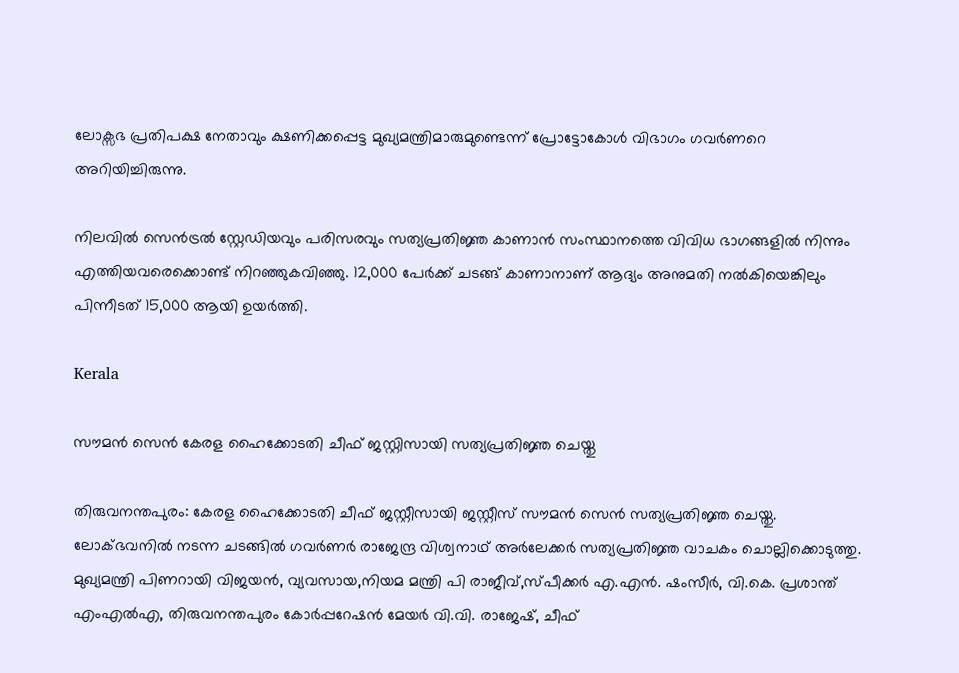ലോക്സഭ പ്രതിപക്ഷ നേതാവും ക്ഷണിക്കപ്പെട്ട മുഖ്യമന്ത്രിമാരുമുണ്ടെന്ന് പ്രോട്ടോകോൾ വിഭാഗം ഗവർണറെ അറിയിച്ചിരുന്നു.

നിലവിൽ സെൻട്രൽ സ്റ്റേഡിയവും പരിസരവും സത്യപ്രതിജ്ഞ കാണാൻ സംസ്ഥാനത്തെ വിവിധ ഭാഗങ്ങളിൽ നിന്നും എത്തിയവരെക്കൊണ്ട് നിറഞ്ഞുകവിഞ്ഞു. 12,000 പേർക്ക് ചടങ്ങ് കാണാനാണ് ആദ്യം അനുമതി നൽകിയെങ്കിലും പിന്നീടത് 15,000 ആയി ഉയർത്തി.

Kerala

സൗമൻ സെൻ കേരള ഹൈക്കോടതി ചീഫ് ജസ്റ്റിസായി സത്യപ്രതിജ്ഞ ചെയ്തു

തിരുവനന്തപുരം: കേരള ഹൈക്കോടതി ചീഫ് ജസ്റ്റീസായി ജസ്റ്റീസ് സൗമൻ സെൻ സത്യപ്രതിജ്ഞ ചെയ്തു. ലോക്ഭവനിൽ നടന്ന ചടങ്ങിൽ ഗവർണർ രാജേന്ദ്ര വിശ്വനാഥ് അർലേക്കർ സത്യപ്രതിജ്ഞ വാചകം ചൊല്ലിക്കൊടുത്തു.
മുഖ്യമന്ത്രി പിണറായി വിജയൻ, വ്യവസായ,നിയമ മന്ത്രി പി രാജീവ്,സ്പീക്കർ എ.എൻ. ഷംസീർ, വി.കെ. പ്രശാന്ത് എംഎൽഎ, തിരുവനന്തപുരം കോർപ്പറേഷൻ മേയർ വി.വി. രാജേഷ്, ചീഫ്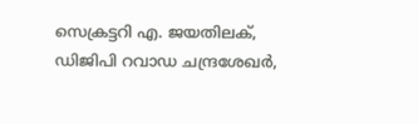സെക്രട്ടറി എ. ജയതിലക്, ഡിജിപി റവാഡ ചന്ദ്രശേഖർ,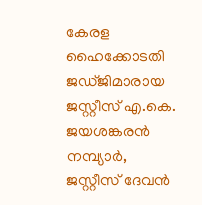കേരള ഹൈക്കോടതി ജഡ്ജിമാരായ ജസ്റ്റീസ് എ.കെ. ജയശങ്കരൻ നമ്പ്യാർ, ജസ്റ്റീസ് ദേവൻ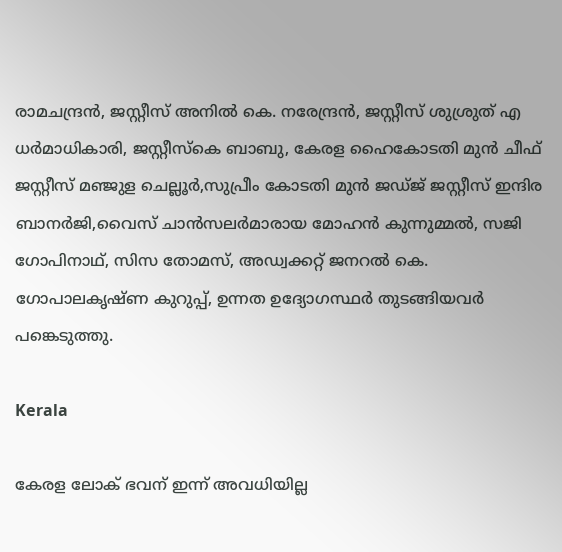രാമചന്ദ്രൻ, ജസ്റ്റീസ് അനിൽ കെ. നരേന്ദ്രൻ, ജസ്റ്റീസ് ശുശ്രുത് എ ധർമാധികാരി, ജസ്റ്റീസ്കെ ബാബു, കേരള ഹൈകോടതി മുൻ ചീഫ് ജസ്റ്റീസ് മഞ്ജുള ചെല്ലൂർ,സുപ്രീം കോടതി മുൻ ജഡ്ജ് ജസ്റ്റീസ് ഇന്ദിര ബാനർജി,വൈസ് ചാൻസലർമാരായ മോഹൻ കുന്നുമ്മൽ, സജി ഗോപിനാഥ്, സിസ തോമസ്, അഡ്വക്കറ്റ് ജനറൽ കെ. ഗോപാലകൃഷ്ണ കുറുപ്പ്, ഉന്നത ഉദ്യോഗസ്ഥർ തുടങ്ങിയവർ പങ്കെടുത്തു.

Kerala

കേരള ലോക് ഭവന് ഇന്ന് അവധിയില്ല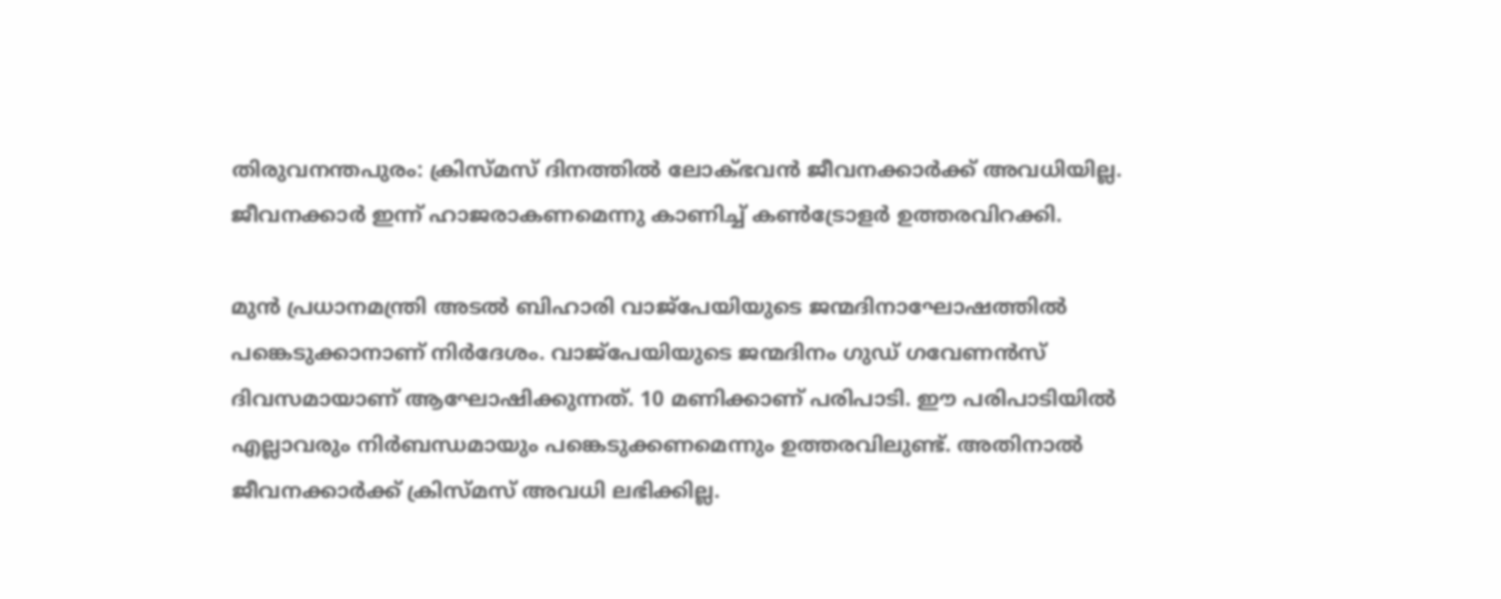തിരുവനന്തപുരം: ക്രിസ്മസ് ദിനത്തില്‍ ലോക്ഭവന്‍ ജീവനക്കാര്‍ക്ക് അവധിയില്ല. ജീവനക്കാർ ഇന്ന് ഹാജരാകണമെന്നു കാണിച്ച് കണ്‍ട്രോളര്‍ ഉത്തരവിറക്കി.

മുൻ പ്രധാനമന്ത്രി അടൽ ബിഹാരി വാജ്‌പേയിയുടെ ജന്മദിനാഘോഷത്തില്‍ പങ്കെടുക്കാനാണ് നിര്‍ദേശം. വാജ്പേയിയുടെ ജന്മദിനം ഗുഡ് ഗവേണന്‍സ് ദിവസമായാണ് ആഘോഷിക്കുന്നത്. 10 മണിക്കാണ് പരിപാടി. ഈ പരിപാടിയില്‍ എല്ലാവരും നിര്‍ബന്ധമായും പങ്കെടുക്കണമെന്നും ഉത്തരവിലുണ്ട്. അതിനാല്‍ ജീവനക്കാര്‍ക്ക് ക്രിസ്മസ് അവധി ലഭിക്കില്ല.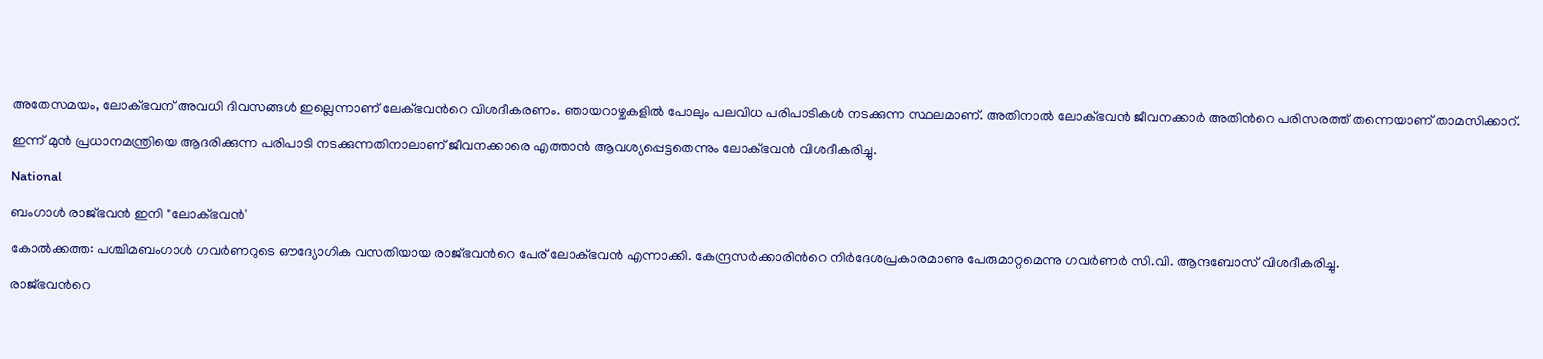അതേസമയം, ലോക്ഭവന് അവധി ദിവസങ്ങൾ ഇല്ലെന്നാണ് ലേക്ഭവന്‍റെ വിശദീകരണം. ഞായറാഴ്ചകളിൽ പോലും പലവിധ പരിപാടികൾ നടക്കുന്ന സ്ഥലമാണ്. അതിനാൽ ലോക്ഭവൻ ജീവനക്കാർ അതിന്‍റെ പരിസരത്ത് തന്നെയാണ് താമസിക്കാറ്.

ഇന്ന് മുൻ പ്രധാനമന്ത്രിയെ ആദരിക്കുന്ന പരിപാടി നടക്കുന്നതിനാലാണ് ജീവനക്കാരെ എത്താൻ ആവശ്യപ്പെട്ടതെന്നും ലോക്ഭവൻ വിശദീകരിച്ചു.

National

ബംഗാൾ രാജ്ഭവൻ ഇനി "ലോക്ഭവൻ'

കോൽക്കത്ത: പശ്ചിമബംഗാൾ ഗവർണറുടെ ഔദ്യോഗിക വസതിയായ രാജ്ഭവന്‍റെ പേര് ലോക്ഭവൻ എന്നാക്കി. കേന്ദ്രസര്‍ക്കാരിന്‍റെ നിർദേശപ്രകാരമാണു പേരുമാറ്റമെന്നു ഗവര്‍ണര്‍ സി.വി. ആന്ദബോസ് വിശദീകരിച്ചു.

രാജ്ഭവന്‍റെ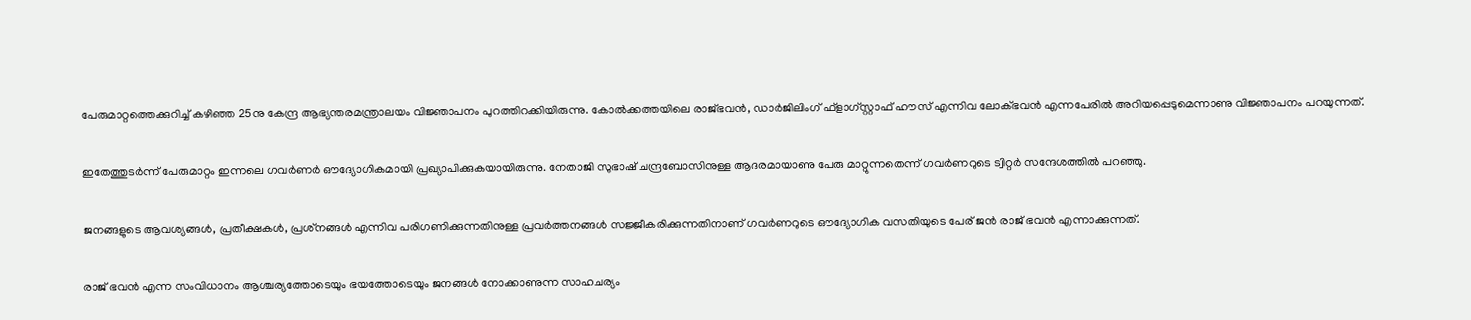പേരുമാറ്റത്തെക്കുറിച്ച് കഴിഞ്ഞ 25നു കേന്ദ്ര ആഭ്യന്തരമന്ത്രാലയം വിജ്ഞാപനം പുറത്തിറക്കിയിരുന്നു. കോല്‍ക്കത്തയിലെ രാജ്ഭവന്‍, ഡാർജിലിംഗ് ഫ്ളാഗ്സ്റ്റാഫ് ഹൗസ് എന്നിവ ലോക്ഭവന്‍ എന്നപേരിൽ അറിയപ്പെടുമെന്നാണു വിജ്ഞാപനം പറയുന്നത്.

ഇതേത്തുടർന്ന് പേരുമാറ്റം ഇന്നലെ ഗവര്‍ണര്‍ ഔദ്യോഗികമായി പ്രഖ്യാപിക്കുകയായിരുന്നു. നേതാജി സുഭാഷ് ചന്ദ്രബോസിനുള്ള ആദരമായാണു പേരു മാറ്റുന്നതെന്ന് ഗവർണറുടെ ട്വിറ്റർ സന്ദേശത്തിൽ പറഞ്ഞു.

ജനങ്ങളുടെ ആവശ്യങ്ങള്‍, പ്രതീക്ഷകള്‍, പ്രശ്‌നങ്ങള്‍ എന്നിവ പരിഗണിക്കുന്നതിനുള്ള പ്രവർത്തനങ്ങൾ സജ്ജീകരിക്കുന്നതിനാണ് ഗവര്‍ണറുടെ ഔദ്യോഗിക വസതിയുടെ പേര് ജന്‍ രാജ് ഭവന്‍ എന്നാക്കുന്നത്.

രാജ് ഭവന്‍ എന്ന സംവിധാനം ആശ്ചര്യത്തോടെയും ഭയത്തോടെയും ജനങ്ങള്‍ നോക്കാണുന്ന സാഹചര്യം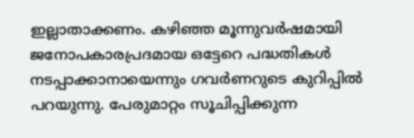ഇല്ലാതാക്കണം. കഴിഞ്ഞ മൂന്നുവർഷമായി ജനോപകാരപ്രദമായ ഒട്ടേറെ പദ്ധതികൾ നടപ്പാക്കാനായെന്നും ഗവർണറുടെ കുറിപ്പിൽ പറയുന്നു. പേരുമാറ്റം സൂചിപ്പിക്കുന്ന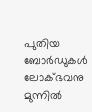പുതിയ ബോർഡുകൾ ലോക്ഭവനു മുന്നിൽ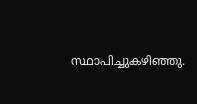സ്ഥാപിച്ചുകഴിഞ്ഞു.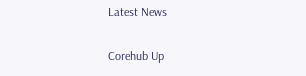Latest News

Corehub Up